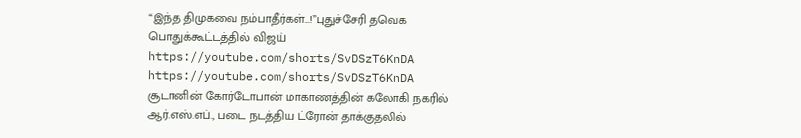“இந்த திமுகவை நம்பாதீர்கள்…!”புதுச்சேரி தவெக பொதுக்கூட்டத்தில் விஜய்
https://youtube.com/shorts/SvDSzT6KnDA
https://youtube.com/shorts/SvDSzT6KnDA
சூடானின் கோர்டோபான் மாகாணத்தின் கலோகி நகரில் ஆர்.எஸ்.எப்., படை நடத்திய ட்ரோன் தாக்குதலில்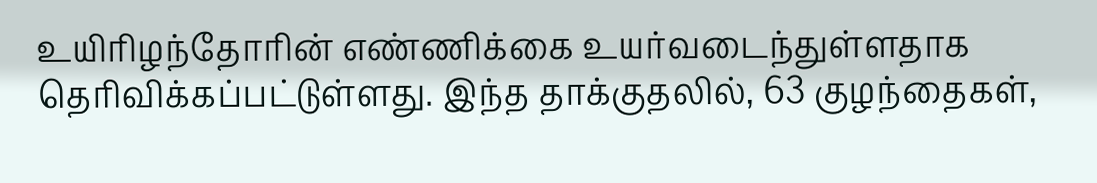உயிரிழந்தோரின் எண்ணிக்கை உயர்வடைந்துள்ளதாக தெரிவிக்கப்பட்டுள்ளது. இந்த தாக்குதலில், 63 குழந்தைகள்,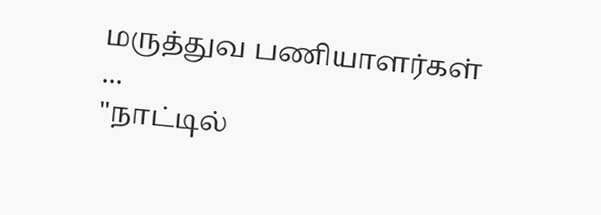மருத்துவ பணியாளர்கள் ...
"நாட்டில்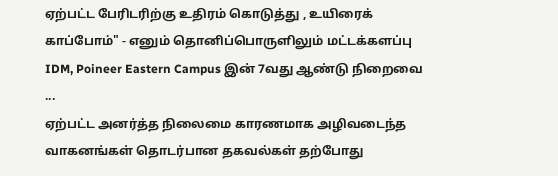ஏற்பட்ட பேரிடரிற்கு உதிரம் கொடுத்து , உயிரைக் காப்போம்" - எனும் தொனிப்பொருளிலும் மட்டக்களப்பு IDM, Poineer Eastern Campus இன் 7வது ஆண்டு நிறைவை ...
ஏற்பட்ட அனர்த்த நிலைமை காரணமாக அழிவடைந்த வாகனங்கள் தொடர்பான தகவல்கள் தற்போது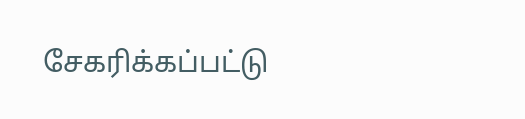சேகரிக்கப்பட்டு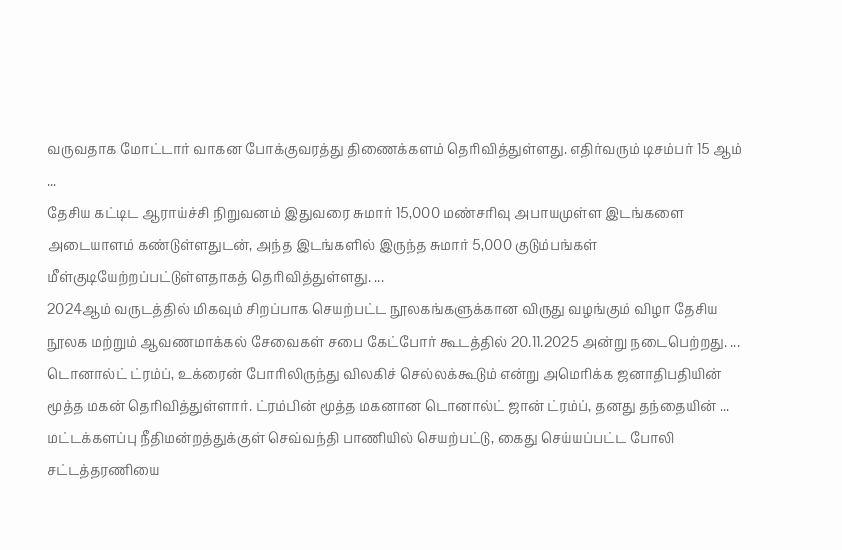வருவதாக மோட்டார் வாகன போக்குவரத்து திணைக்களம் தெரிவித்துள்ளது. எதிர்வரும் டிசம்பர் 15 ஆம் ...
தேசிய கட்டிட ஆராய்ச்சி நிறுவனம் இதுவரை சுமார் 15,000 மண்சரிவு அபாயமுள்ள இடங்களை அடையாளம் கண்டுள்ளதுடன், அந்த இடங்களில் இருந்த சுமார் 5,000 குடும்பங்கள் மீள்குடியேற்றப்பட்டுள்ளதாகத் தெரிவித்துள்ளது. ...
2024ஆம் வருடத்தில் மிகவும் சிறப்பாக செயற்பட்ட நூலகங்களுக்கான விருது வழங்கும் விழா தேசிய நூலக மற்றும் ஆவணமாக்கல் சேவைகள் சபை கேட்போர் கூடத்தில் 20.11.2025 அன்று நடைபெற்றது. ...
டொனால்ட் ட்ரம்ப், உக்ரைன் போரிலிருந்து விலகிச் செல்லக்கூடும் என்று அமெரிக்க ஜனாதிபதியின் மூத்த மகன் தெரிவித்துள்ளார். ட்ரம்பின் மூத்த மகனான டொனால்ட் ஜான் ட்ரம்ப், தனது தந்தையின் ...
மட்டக்களப்பு நீதிமன்றத்துக்குள் செவ்வந்தி பாணியில் செயற்பட்டு, கைது செய்யப்பட்ட போலி சட்டத்தரணியை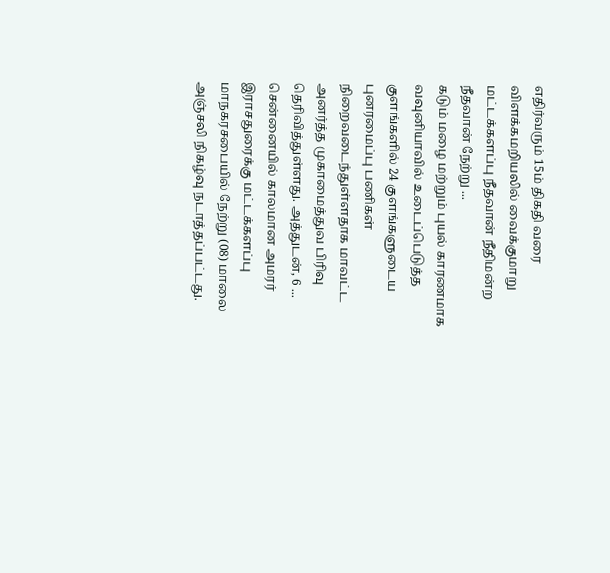எதிர்வரும் 15ம் திகதி வரை விளக்கமறியலில் வைக்குமாறு மட்டக்களப்பு நீதவான் நீதிமன்ற நீதவான் நேற்று ...
கடும் மழை மற்றும் புயல் காரணமாக வவுனியாவில் உடைப்பெடுத்த குளங்களில் 24 குளங்களுடைய புனரமைப்பு பணிகள் நிறைவடைந்துள்ளதாக மாவட்ட அனர்த்த முகாமைத்துவ பிரிவு தெரிவித்துள்ளது. அத்துடன், 6 ...
சென்னையில் காலமான அமரர் இராசதுரைக்கு மட்டக்களப்பு மாநகரசபையில் நேற்று (08) மாலை அஞ்சலி நிகழ்வு நடாத்தப்பட்டது.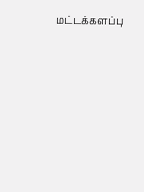மட்டக்களப்பு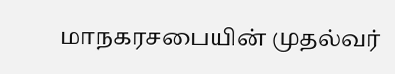மாநகரசபையின் முதல்வர்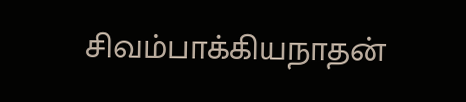சிவம்பாக்கியநாதன்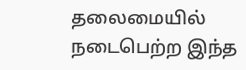தலைமையில் நடைபெற்ற இந்த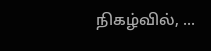நிகழ்வில், ...